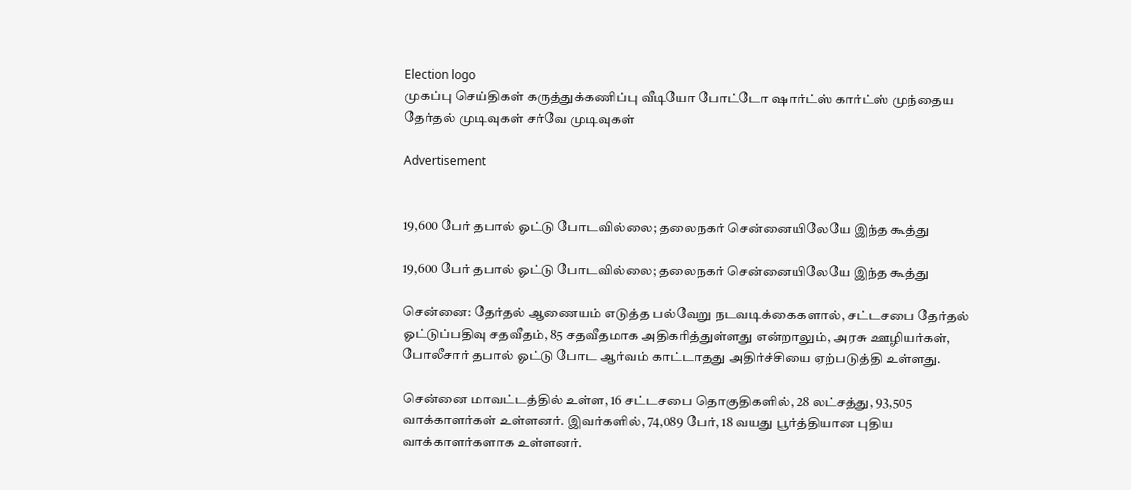Election logo
முகப்பு செய்திகள் கருத்துக்கணிப்பு வீடியோ போட்டோ ஷார்ட்ஸ் கார்ட்ஸ் முந்தைய தேர்தல் முடிவுகள் சர்வே முடிவுகள்

Advertisement


19,600 பேர் தபால் ஓட்டு போடவில்லை; தலைநகர் சென்னையிலேயே இந்த கூத்து

19,600 பேர் தபால் ஓட்டு போடவில்லை; தலைநகர் சென்னையிலேயே இந்த கூத்து

சென்னை: தேர்தல் ஆணையம் எடுத்த பல்வேறு நடவடிக்கைகளால், சட்டசபை தேர்தல் ஓட்டுப்பதிவு சதவீதம், 85 சதவீதமாக அதிகரித்துள்ளது என்றாலும், அரசு ஊழியர்கள், போலீசார் தபால் ஓட்டு போட ஆர்வம் காட்டாதது அதிர்ச்சியை ஏற்படுத்தி உள்ளது.

சென்னை மாவட்டத்தில் உள்ள, 16 சட்டசபை தொகுதிகளில், 28 லட்சத்து, 93,505 வாக்காளர்கள் உள்ளனர். இவர்களில், 74,089 பேர், 18 வயது பூர்த்தியான புதிய வாக்காளர்களாக உள்ளனர்.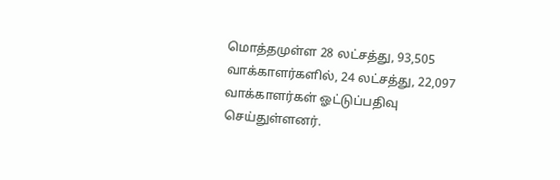மொத்தமுள்ள 28 லட்சத்து, 93,505 வாக்காளர்களில், 24 லட்சத்து, 22,097 வாக்காளர்கள் ஓட்டுப்பதிவு செய்துள்ளனர்.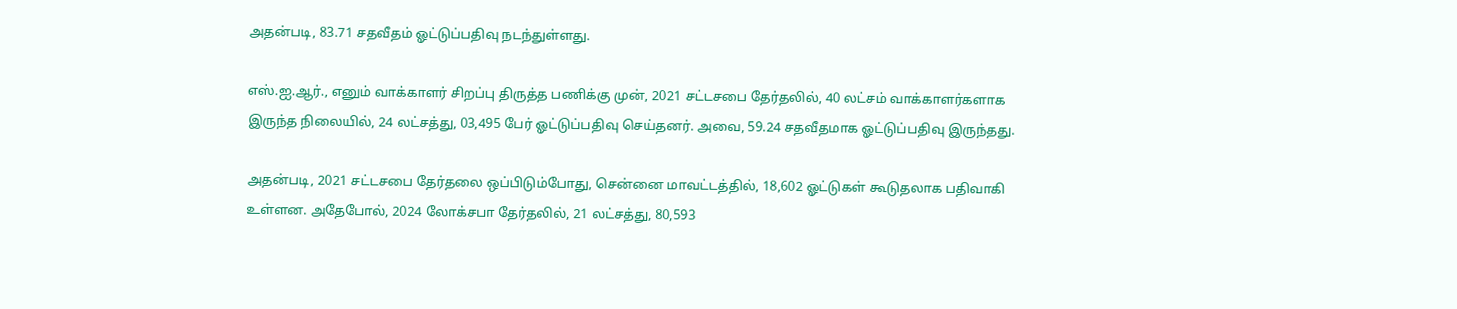அதன்படி, 83.71 சதவீதம் ஓட்டுப்பதிவு நடந்துள்ளது.

எஸ்.ஐ.ஆர்., எனும் வாக்காளர் சிறப்பு திருத்த பணிக்கு முன், 2021 சட்டசபை தேர்தலில், 40 லட்சம் வாக்காளர்களாக இருந்த நிலையில், 24 லட்சத்து, 03,495 பேர் ஓட்டுப்பதிவு செய்தனர். அவை, 59.24 சதவீதமாக ஓட்டுப்பதிவு இருந்தது.

அதன்படி, 2021 சட்டசபை தேர்தலை ஒப்பிடும்போது, சென்னை மாவட்டத்தில், 18,602 ஓட்டுகள் கூடுதலாக பதிவாகி உள்ளன. அதேபோல், 2024 லோக்சபா தேர்தலில், 21 லட்சத்து, 80,593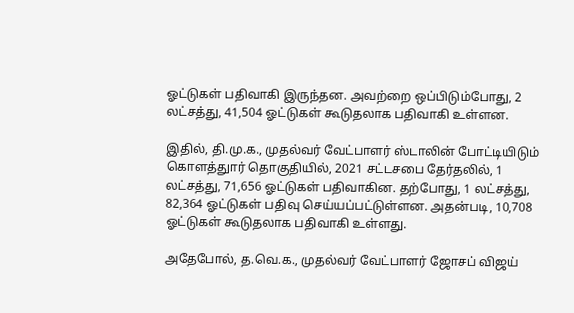ஓட்டுகள் பதிவாகி இருந்தன. அவற்றை ஒப்பிடும்போது, 2 லட்சத்து, 41,504 ஓட்டுகள் கூடுதலாக பதிவாகி உள்ளன.

இதில், தி.மு.க., முதல்வர் வேட்பாளர் ஸ்டாலின் போட்டியிடும் கொளத்துார் தொகுதியில், 2021 சட்டசபை தேர்தலில், 1 லட்சத்து, 71,656 ஓட்டுகள் பதிவாகின. தற்போது, 1 லட்சத்து, 82,364 ஓட்டுகள் பதிவு செய்யப்பட்டுள்ளன. அதன்படி, 10,708 ஓட்டுகள் கூடுதலாக பதிவாகி உள்ளது.

அதேபோல், த.வெ.க., முதல்வர் வேட்பாளர் ஜோசப் விஜய்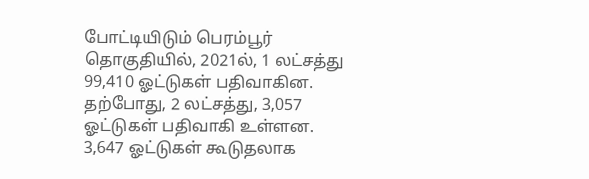போட்டியிடும் பெரம்பூர் தொகுதியில், 2021ல், 1 லட்சத்து 99,410 ஓட்டுகள் பதிவாகின. தற்போது, 2 லட்சத்து, 3,057 ஓட்டுகள் பதிவாகி உள்ளன. 3,647 ஓட்டுகள் கூடுதலாக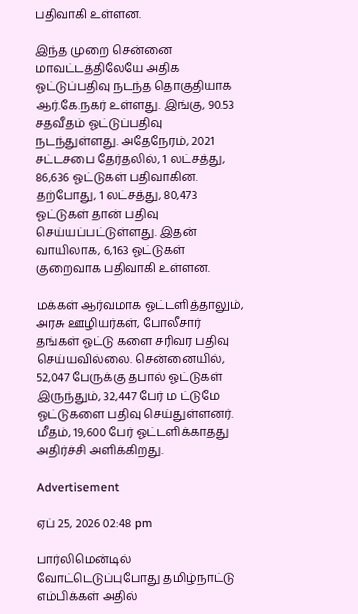பதிவாகி உள்ளன.

இந்த முறை சென்னை மாவட்டத்திலேயே அதிக ஓட்டுப்பதிவு நடந்த தொகுதியாக ஆர்.கே.நகர் உள்ளது. இங்கு, 90.53 சதவீதம் ஓட்டுப்பதிவு நடந்துள்ளது. அதேநேரம், 2021 சட்டசபை தேர்தலில், 1 லட்சத்து, 86,636 ஓட்டுகள் பதிவாகின. தற்போது, 1 லட்சத்து, 80,473 ஓட்டுகள் தான் பதிவு செய்யப்பட்டுள்ளது. இதன் வாயிலாக, 6,163 ஓட்டுகள் குறைவாக பதிவாகி உள்ளன.

மக்கள் ஆர்வமாக ஓட்டளித்தாலும், அரசு ஊழியர்கள், போலீசார் தங்கள் ஓட்டு களை சரிவர பதிவு செய்யவில்லை. சென்னையில், 52,047 பேருக்கு தபால் ஓட்டுகள் இருந்தும், 32,447 பேர் ம ட்டுமே ஓட்டுகளை பதிவு செய்துள்ளனர். மீதம், 19,600 பேர் ஓட்டளிக்காதது அதிர்ச்சி அளிக்கிறது.

Advertisement

ஏப் 25, 2026 02:48 pm

பார்லிமென்டில் வோட்டெடுப்புபோது தமிழ்நாட்டு எம்பிக்கள் அதில்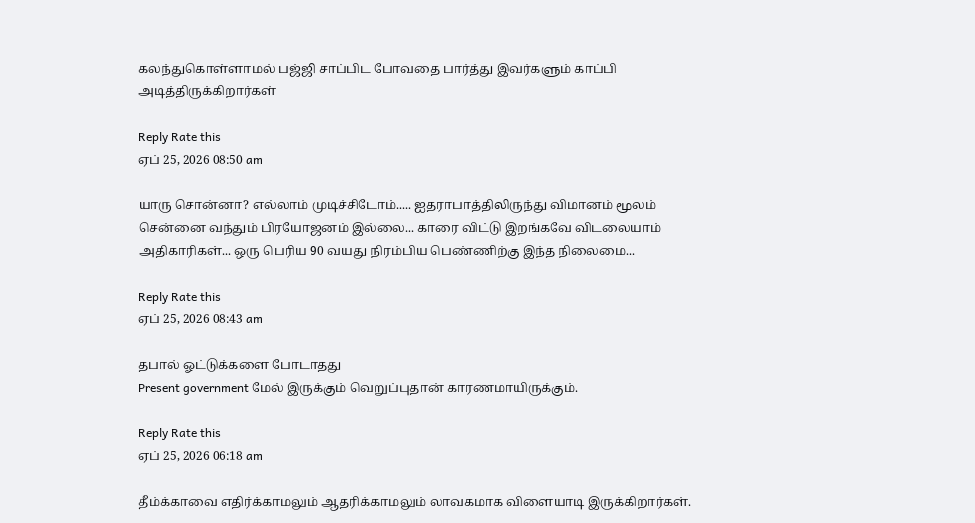கலந்துகொள்ளாமல் பஜ்ஜி சாப்பிட போவதை பார்த்து இவர்களும் காப்பி அடித்திருக்கிறார்கள்

Reply Rate this
ஏப் 25, 2026 08:50 am

யாரு சொன்னா? எல்லாம் முடிச்சிடோம்..... ஐதராபாத்திலிருந்து விமானம் மூலம் சென்னை வந்தும் பிரயோஜனம் இல்லை... காரை விட்டு இறங்கவே விடலையாம் அதிகாரிகள்... ஒரு பெரிய 90 வயது நிரம்பிய பெண்ணிற்கு இந்த நிலைமை...

Reply Rate this
ஏப் 25, 2026 08:43 am

தபால் ஓட்டுக்களை போடாதது
Present government மேல் இருக்கும் வெறுப்புதான் காரணமாயிருக்கும்.

Reply Rate this
ஏப் 25, 2026 06:18 am

தீம்க்காவை எதிர்க்காமலும் ஆதரிக்காமலும் லாவகமாக விளையாடி இருக்கிறார்கள்.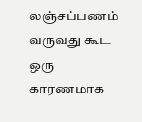லஞ்சப்பணம் வருவது கூட ஒரு காரணமாக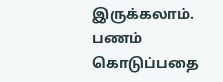இருக்கலாம். பணம் கொடுப்பதை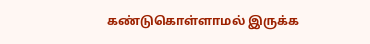கண்டுகொள்ளாமல் இருக்க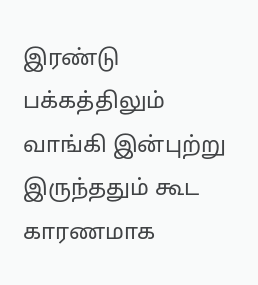இரண்டு பக்கத்திலும் வாங்கி இன்புற்று இருந்ததும் கூட காரணமாக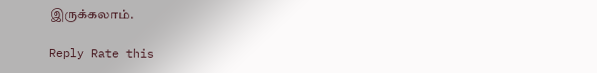இருக்கலாம்.

Reply Rate this